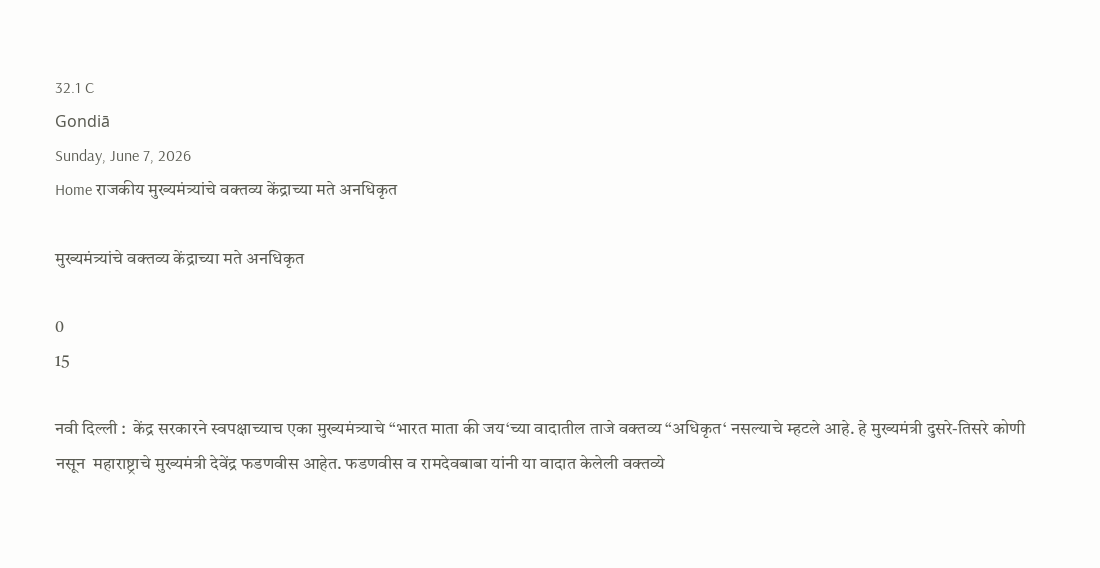32.1 C
Gondiā
Sunday, June 7, 2026
Home राजकीय मुख्यमंत्र्यांचे वक्तव्य केंद्राच्या मते अनधिकृत

मुख्यमंत्र्यांचे वक्तव्य केंद्राच्या मते अनधिकृत

0
15

नवी दिल्ली :  केंद्र सरकारने स्वपक्षाच्याच एका मुख्यमंत्र्याचे “भारत माता की जय‘च्या वादातील ताजे वक्तव्य “अधिकृत‘ नसल्याचे म्हटले आहे. हे मुख्यमंत्री दुसरे-तिसरे कोणी नसून  महाराष्ट्राचे मुख्यमंत्री देवेंद्र फडणवीस आहेत. फडणवीस व रामदेवबाबा यांनी या वादात केलेली वक्तव्ये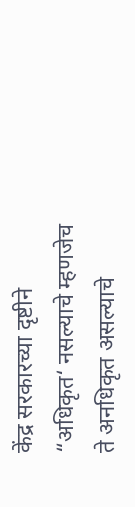केंद्र सरकारच्या दृष्टीने “अधिकृत‘ नसल्याचे म्हणजेच ते अनधिकृत असल्याचे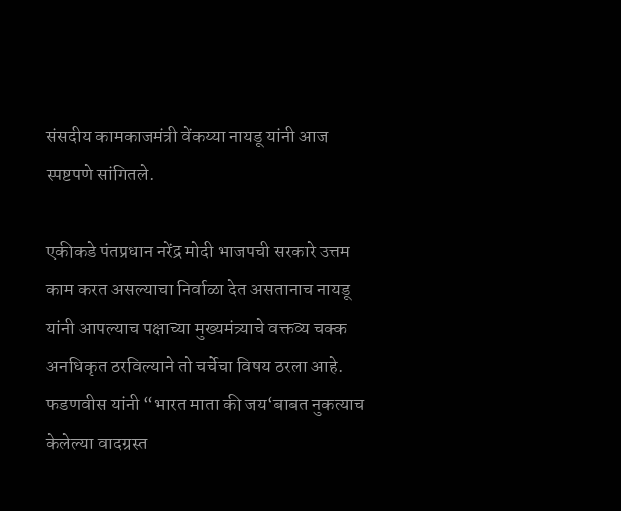संसदीय कामकाजमंत्री वेंकय्या नायडू यांनी आज स्पष्टपणे सांगितले.

एकीकडे पंतप्रधान नरेंद्र मोदी भाजपची सरकारे उत्तम काम करत असल्याचा निर्वाळा देत असतानाच नायडू यांनी आपल्याच पक्षाच्या मुख्यमंत्र्याचे वक्तव्य चक्क अनधिकृत ठरविल्याने तो चर्चेचा विषय ठरला आहे. फडणवीस यांनी “भारत माता की जय‘बाबत नुकत्याच केलेल्या वादग्रस्त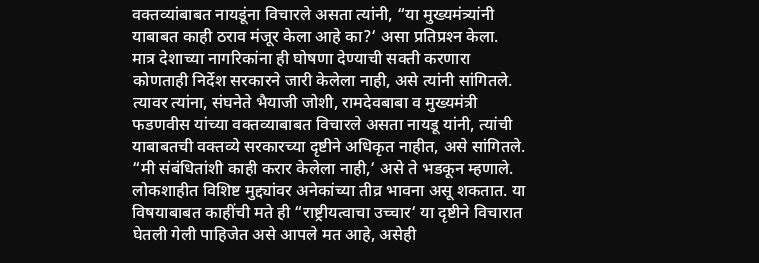वक्तव्यांबाबत नायडूंना विचारले असता त्यांनी, “या मुख्यमंत्र्यांनी याबाबत काही ठराव मंजूर केला आहे का?‘ असा प्रतिप्रश्‍न केला. मात्र देशाच्या नागरिकांना ही घोषणा देण्याची सक्ती करणारा कोणताही निर्देश सरकारने जारी केलेला नाही, असे त्यांनी सांगितले. त्यावर त्यांना, संघनेते भैयाजी जोशी, रामदेवबाबा व मुख्यमंत्री फडणवीस यांच्या वक्तव्याबाबत विचारले असता नायडू यांनी, त्यांची याबाबतची वक्तव्ये सरकारच्या दृष्टीने अधिकृत नाहीत, असे सांगितले. “मी संबंधितांशी काही करार केलेला नाही,‘ असे ते भडकून म्हणाले. लोकशाहीत विशिष्ट मुद्द्यांवर अनेकांच्या तीव्र भावना असू शकतात. या विषयाबाबत काहींची मते ही “राष्ट्रीयत्वाचा उच्चार‘ या दृष्टीने विचारात घेतली गेली पाहिजेत असे आपले मत आहे, असेही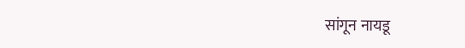सांगून नायडू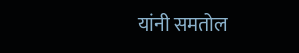यांनी समतोल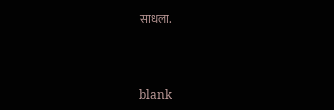साधला.



blank